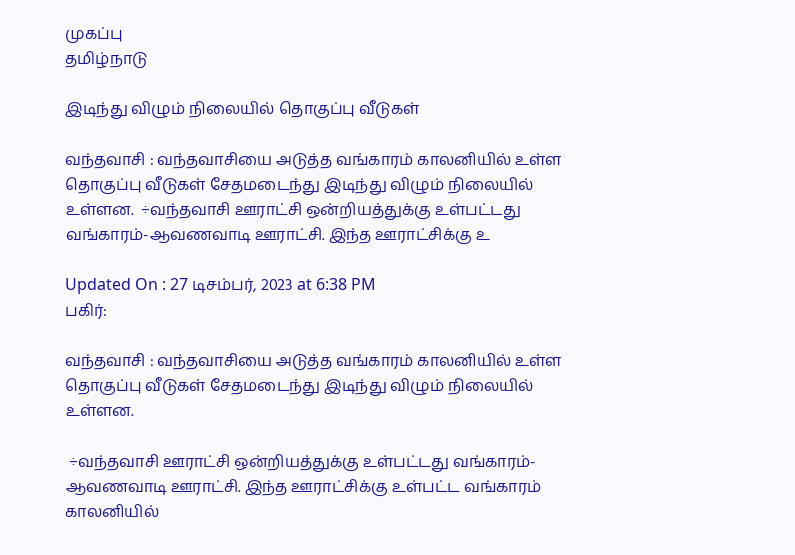முகப்பு
தமிழ்நாடு

இடிந்து விழும் நிலையில் தொகுப்பு வீடுகள்

வந்தவாசி : வந்தவாசியை அடுத்த வங்காரம் காலனியில் உள்ள தொகுப்பு வீடுகள் சேதமடைந்து இடிந்து விழும் நிலையில் உள்ளன.  ÷வந்தவாசி ஊராட்சி ஒன்றியத்துக்கு உள்பட்டது வங்காரம்-ஆவணவாடி ஊராட்சி. இந்த ஊராட்சிக்கு உ

Updated On : 27 டிசம்பர், 2023 at 6:38 PM
பகிர்:

வந்தவாசி : வந்தவாசியை அடுத்த வங்காரம் காலனியில் உள்ள தொகுப்பு வீடுகள் சேதமடைந்து இடிந்து விழும் நிலையில் உள்ளன.

 ÷வந்தவாசி ஊராட்சி ஒன்றியத்துக்கு உள்பட்டது வங்காரம்-ஆவணவாடி ஊராட்சி. இந்த ஊராட்சிக்கு உள்பட்ட வங்காரம் காலனியில்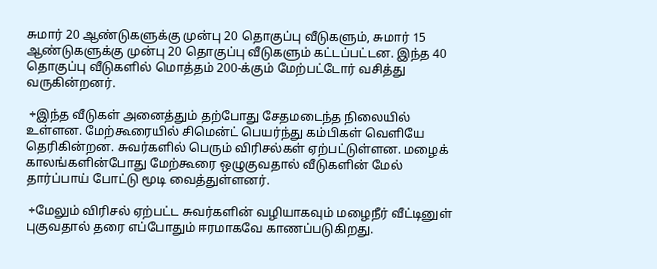சுமார் 20 ஆண்டுகளுக்கு முன்பு 20 தொகுப்பு வீடுகளும், சுமார் 15 ஆண்டுகளுக்கு முன்பு 20 தொகுப்பு வீடுகளும் கட்டப்பட்டன. இந்த 40 தொகுப்பு வீடுகளில் மொத்தம் 200-க்கும் மேற்பட்டோர் வசித்து வருகின்றனர்.

 ÷இந்த வீடுகள் அனைத்தும் தற்போது சேதமடைந்த நிலையில் உள்ளன. மேற்கூரையில் சிமென்ட் பெயர்ந்து கம்பிகள் வெளியே தெரிகின்றன. சுவர்களில் பெரும் விரிசல்கள் ஏற்பட்டுள்ளன. மழைக் காலங்களின்போது மேற்கூரை ஒழுகுவதால் வீடுகளின் மேல் தார்ப்பாய் போட்டு மூடி வைத்துள்ளனர்.

 ÷மேலும் விரிசல் ஏற்பட்ட சுவர்களின் வழியாகவும் மழைநீர் வீட்டினுள் புகுவதால் தரை எப்போதும் ஈரமாகவே காணப்படுகிறது.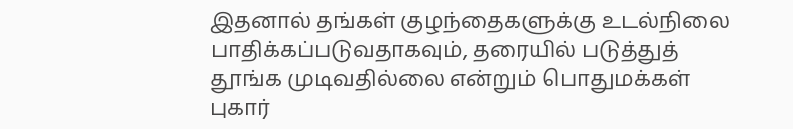இதனால் தங்கள் குழந்தைகளுக்கு உடல்நிலை பாதிக்கப்படுவதாகவும், தரையில் படுத்துத் தூங்க முடிவதில்லை என்றும் பொதுமக்கள் புகார்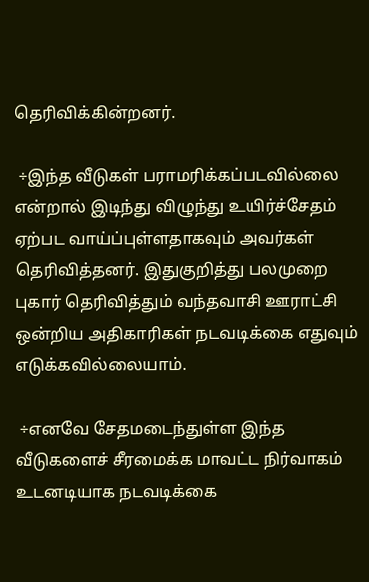தெரிவிக்கின்றனர்.

 ÷இந்த வீடுகள் பராமரிக்கப்படவில்லை என்றால் இடிந்து விழுந்து உயிர்ச்சேதம் ஏற்பட வாய்ப்புள்ளதாகவும் அவர்கள் தெரிவித்தனர். இதுகுறித்து பலமுறை புகார் தெரிவித்தும் வந்தவாசி ஊராட்சி ஒன்றிய அதிகாரிகள் நடவடிக்கை எதுவும் எடுக்கவில்லையாம்.

 ÷எனவே சேதமடைந்துள்ள இந்த வீடுகளைச் சீரமைக்க மாவட்ட நிர்வாகம் உடனடியாக நடவடிக்கை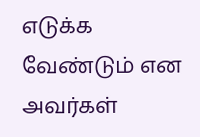எடுக்க வேண்டும் என அவர்கள்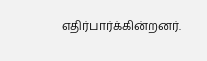எதிர்பார்க்கின்றனர்.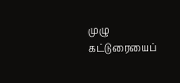முழு கட்டுரையைப்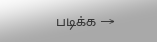படிக்க →